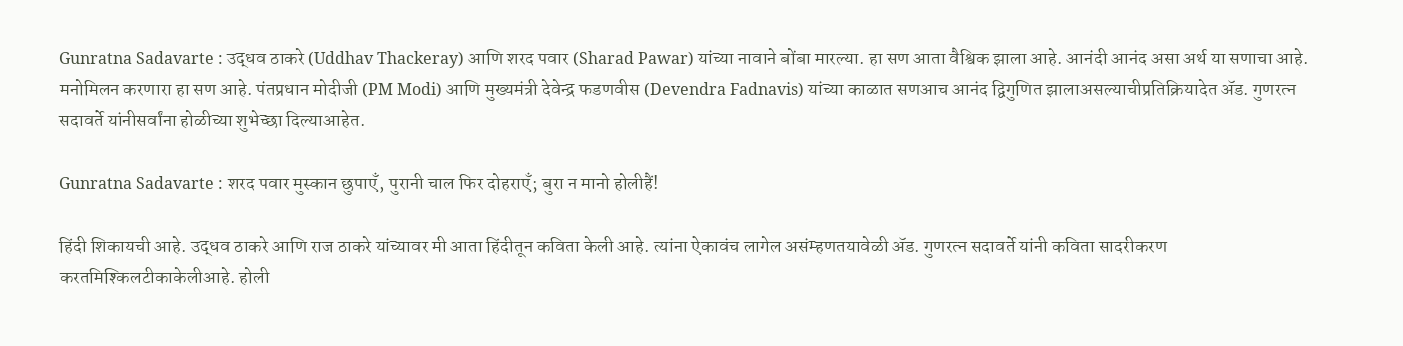Gunratna Sadavarte : उद्धव ठाकरे (Uddhav Thackeray) आणि शरद पवार (Sharad Pawar) यांच्या नावाने बोंबा मारल्या. हा सण आता वैश्विक झाला आहे. आनंदी आनंद असा अर्थ या सणाचा आहे. मनोमिलन करणारा हा सण आहे. पंतप्रधान मोदीजी (PM Modi) आणि मुख्यमंत्री देवेन्द्र फडणवीस (Devendra Fadnavis) यांच्या काळात सणआच आनंद द्विगुणित झालाअसल्याचीप्रतिक्रियादेत ॲड. गुणरत्न सदावर्ते यांनीसर्वांना होळीच्या शुभेच्छा दिल्याआहेत.

Gunratna Sadavarte : शरद पवार मुस्कान छुपाएँ, पुरानी चाल फिर दोहराएँ; बुरा न मानो होलीहैं!

हिंदी शिकायची आहे. उद्धव ठाकरे आणि राज ठाकरे यांच्यावर मी आता हिंदीतून कविता केली आहे. त्यांना ऐकावंच लागेल असंम्हणतयावेळी ॲड. गुणरत्न सदावर्ते यांनी कविता सादरीकरण करतमिश्किलटीकाकेलीआहे. होली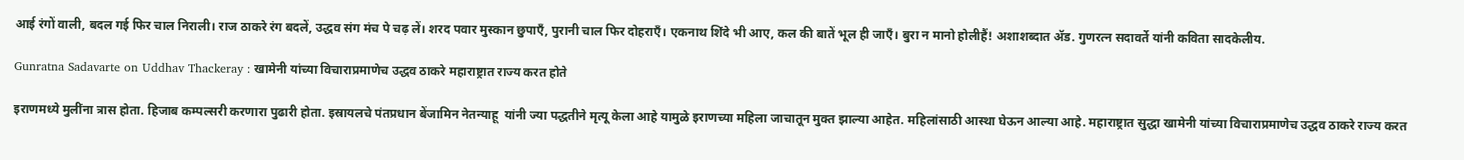आई रंगों वाली, बदल गई फिर चाल निराली। राज ठाकरे रंग बदलें, उद्धव संग मंच पे चढ़ लें। शरद पवार मुस्कान छुपाएँ, पुरानी चाल फिर दोहराएँ। एकनाथ शिंदे भी आए, कल की बातें भूल ही जाएँ। बुरा न मानो होलीहैं! अशाशब्दात ॲड. गुणरत्न सदावर्ते यांनी कविता सादकेलीय.

Gunratna Sadavarte on Uddhav Thackeray : खामेनी यांच्या विचाराप्रमाणेच उद्धव ठाकरे महाराष्ट्रात राज्य करत होते

इराणमध्ये मुलींना त्रास होता. हिजाब कम्पल्सरी करणारा पुढारी होता. इस्रायलचे पंतप्रधान बेंजामिन नेतन्याहू  यांनी ज्या पद्धतीने मृत्यू केला आहे यामुळे इराणच्या महिला जाचातून मुक्त झाल्या आहेत. महिलांसाठी आस्था घेऊन आल्या आहे. महाराष्ट्रात सुद्धा खामेनी यांच्या विचाराप्रमाणेच उद्धव ठाकरे राज्य करत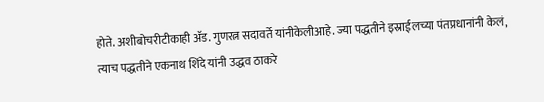होते. अशीबोचरीटीकाही ॲड. गुणरत्न सदावर्ते यांनीकेलीआहे. ज्या पद्धतीने इस्राईलच्या पंतप्रधानांनी केलं, त्याच पद्धतीने एकनाथ शिंदे यांनी उद्धव ठाकरे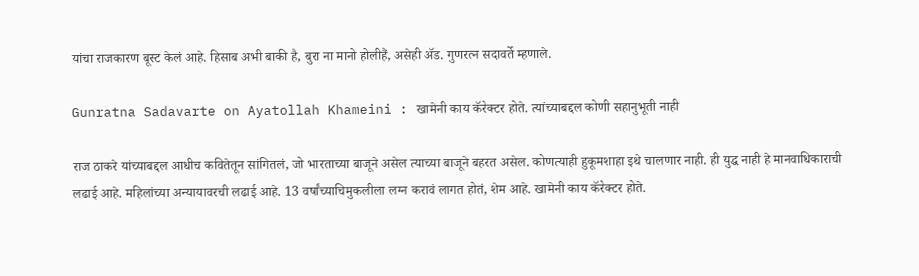यांचा राजकारण बूस्ट केलं आहे. हिसाब अभी बाकी है, बुरा ना मानो होलीहैं, असेही ॲड. गुणरत्न सदावर्ते म्हणाले.

Gunratna Sadavarte on Ayatollah Khameini : खामेनी काय कॅरेक्टर होते. त्यांच्याबद्दल कोणी सहानुभूती नाही

राज ठाकरे यांच्याबद्दल आधीच कवितेतून सांगितलं, जो भारताच्या बाजूने असेल त्याच्या बाजूने बहरत असेल. कोणत्याही हुकूमशाहा इथे चालणार नाही. ही युद्ध नाही हे मानवाधिकाराची लढाई आहे. महिलांच्या अन्यायावरची लढाई आहे. 13 वर्षांच्याचिमुकलीला लग्न करावं लागत होतं, शेम आहे. खामेनी काय कॅरेक्टर होते.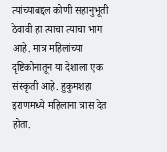त्यांच्याबद्दल कोणी सहानुभूती ठेवावी हा त्याचा त्याचा भाग आहे. मात्र महिलांच्या दृष्टिकोनातून या देशाला एक संस्कृती आहे. हुकुमशहा इराणमध्ये महिलाना त्रास देत होता.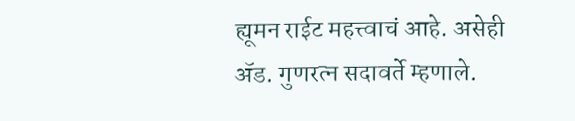ह्यूमन राईट महत्त्वाचं आहे. असेही ॲड. गुणरत्न सदावर्ते म्हणाले.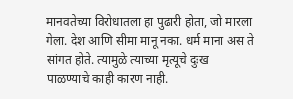मानवतेच्या विरोधातला हा पुढारी होता, जो मारला गेला. देश आणि सीमा मानू नका. धर्म माना अस ते सांगत होते. त्यामुळे त्याच्या मृत्यूचे दुःख पाळण्याचे काही कारण नाही.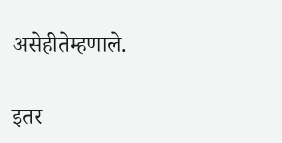असेहीतेम्हणाले.

इतर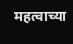महत्वाच्या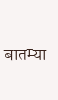बातम्या